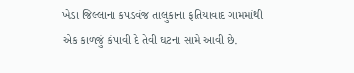ખેડા જિલ્લાના કપડવંજ તાલુકાના ફતિયાવાદ ગામમાંથી એક કાળજું કંપાવી દે તેવી ઘટના સામે આવી છે.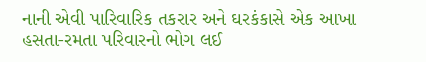નાની એવી પારિવારિક તકરાર અને ઘરકંકાસે એક આખા હસતા-રમતા પરિવારનો ભોગ લઈ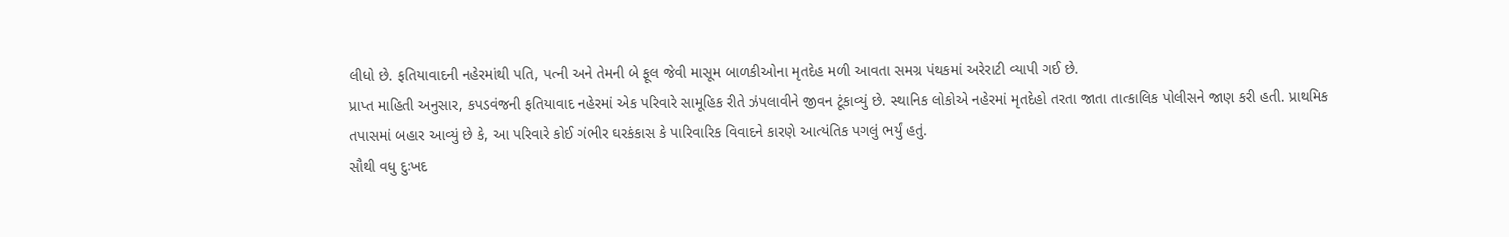લીધો છે. ફતિયાવાદની નહેરમાંથી પતિ, પત્ની અને તેમની બે ફૂલ જેવી માસૂમ બાળકીઓના મૃતદેહ મળી આવતા સમગ્ર પંથકમાં અરેરાટી વ્યાપી ગઈ છે.
પ્રાપ્ત માહિતી અનુસાર, કપડવંજની ફતિયાવાદ નહેરમાં એક પરિવારે સામૂહિક રીતે ઝંપલાવીને જીવન ટૂંકાવ્યું છે. સ્થાનિક લોકોએ નહેરમાં મૃતદેહો તરતા જાતા તાત્કાલિક પોલીસને જાણ કરી હતી. પ્રાથમિક તપાસમાં બહાર આવ્યું છે કે, આ પરિવારે કોઈ ગંભીર ઘરકંકાસ કે પારિવારિક વિવાદને કારણે આત્યંતિક પગલું ભર્યું હતું.
સૌથી વધુ દુઃખદ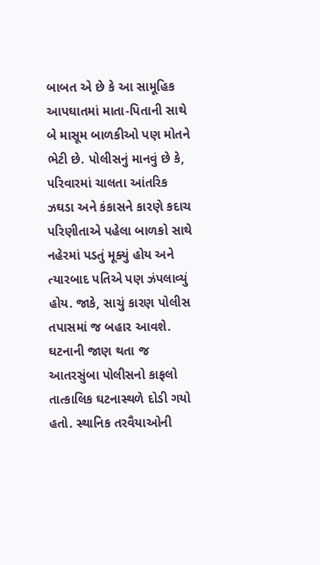બાબત એ છે કે આ સામૂહિક આપઘાતમાં માતા-પિતાની સાથે બે માસૂમ બાળકીઓ પણ મોતને ભેટી છે. પોલીસનું માનવું છે કે, પરિવારમાં ચાલતા આંતરિક ઝઘડા અને કંકાસને કારણે કદાચ પરિણીતાએ પહેલા બાળકો સાથે નહેરમાં પડતું મૂક્યું હોય અને ત્યારબાદ પતિએ પણ ઝંપલાવ્યું હોય. જાકે, સાચું કારણ પોલીસ તપાસમાં જ બહાર આવશે.
ઘટનાની જાણ થતા જ આતરસુંબા પોલીસનો કાફલો તાત્કાલિક ઘટનાસ્થળે દોડી ગયો હતો. સ્થાનિક તરવૈયાઓની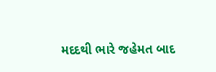મદદથી ભારે જહેમત બાદ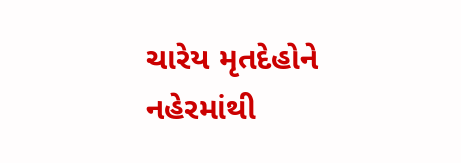ચારેય મૃતદેહોને નહેરમાંથી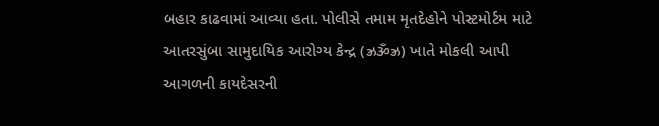બહાર કાઢવામાં આવ્યા હતા. પોલીસે તમામ મૃતદેહોને પોસ્ટમોર્ટમ માટે આતરસુંબા સામુદાયિક આરોગ્ય કેન્દ્ર (ઝ્રૐઝ્ર) ખાતે મોકલી આપી આગળની કાયદેસરની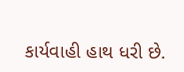કાર્યવાહી હાથ ધરી છે.